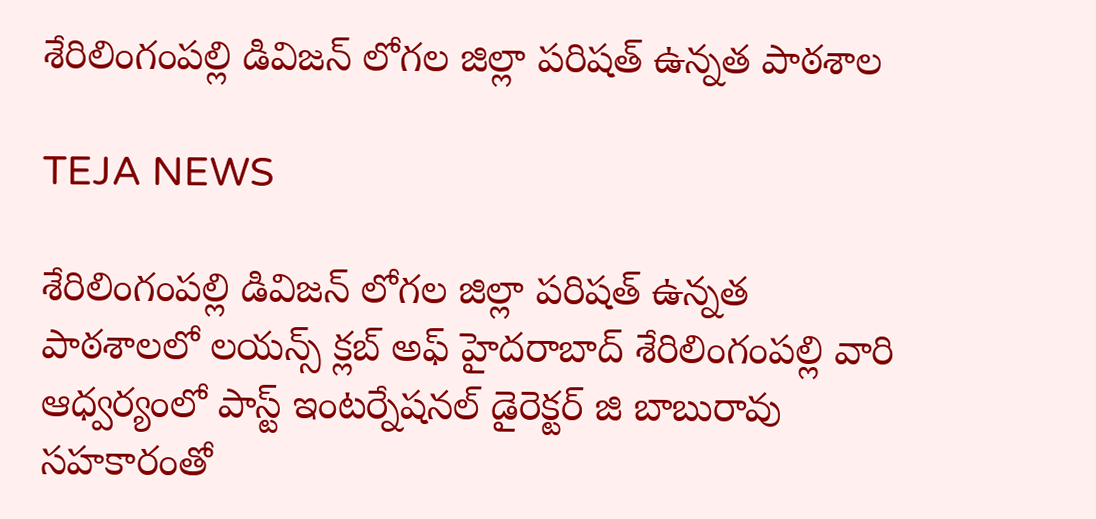శేరిలింగంపల్లి డివిజన్ లోగల జిల్లా పరిషత్ ఉన్నత పాఠశాల

TEJA NEWS

శేరిలింగంపల్లి డివిజన్ లోగల జిల్లా పరిషత్ ఉన్నత పాఠశాలలో లయన్స్ క్లబ్ అఫ్ హైదరాబాద్ శేరిలింగంపల్లి వారి ఆధ్వర్యంలో పాస్ట్ ఇంటర్నేషనల్ డైరెక్టర్ జి బాబురావు సహకారంతో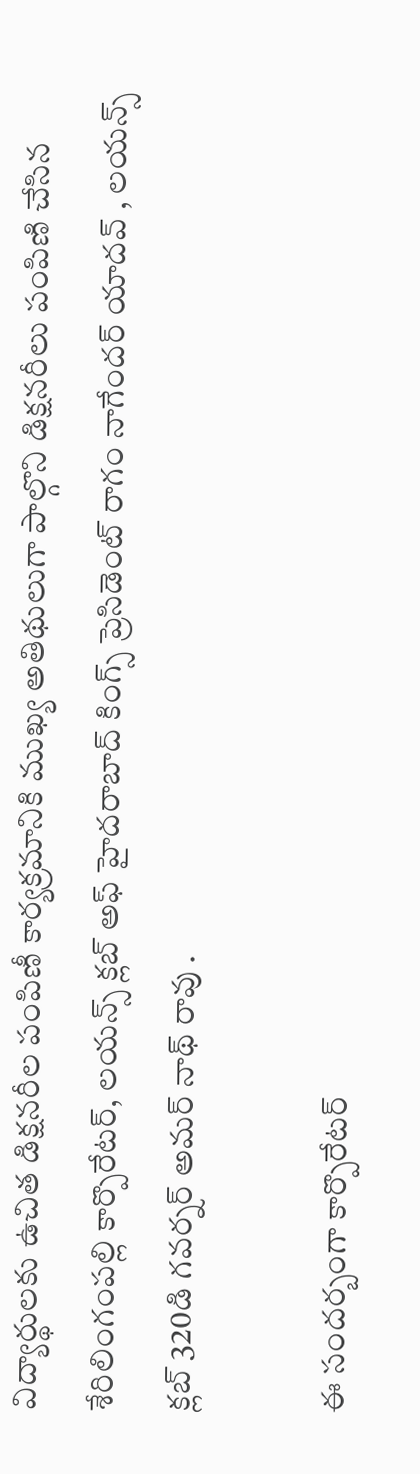విద్యార్థులకు ఉచిత డిక్షనరీల పంపిణీ కార్యక్రమానికి ముఖ్య అతిథులుగా పాల్గొని డిక్షనరీలు పంపిణి చేసిన శేరిలింగంపల్లి కార్పొరేటర్, లయన్స్ క్లబ్ అఫ్ హైదరాబాద్ కింగ్స్ ప్రెసిడెంట్ రాగం నాగేందర్ యాదవ్ , లయన్స్ క్లబ్ 320డి గవర్నర్ అమర్ నాథ్ రావు .

ఈ సందర్బంగా కార్పొరేటర్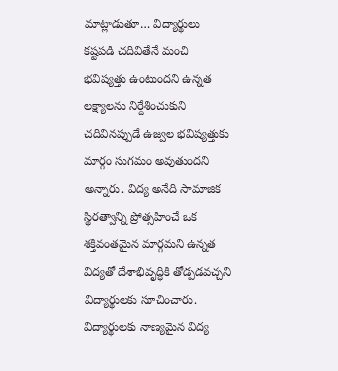మాట్లాడుతూ… విద్యార్థులు కష్టపడి చదివితేనే మంచి భవిష్యత్తు ఉంటుందని ఉన్నత లక్ష్యాలను నిర్దేశించుకుని చదివినప్పుడే ఉజ్వల భవిష్యత్తుకు మార్గం సుగమం అవుతుందని అన్నారు. విద్య అనేది సామాజిక స్థిరత్వాన్ని ప్రోత్సహించే ఒక శక్తివంతమైన మార్గమని ఉన్నత విద్యతో దేశాభివృద్ధికి తోడ్పడవచ్చని విద్యార్థులకు సూచించారు. విద్యార్థులకు నాణ్యమైన విద్య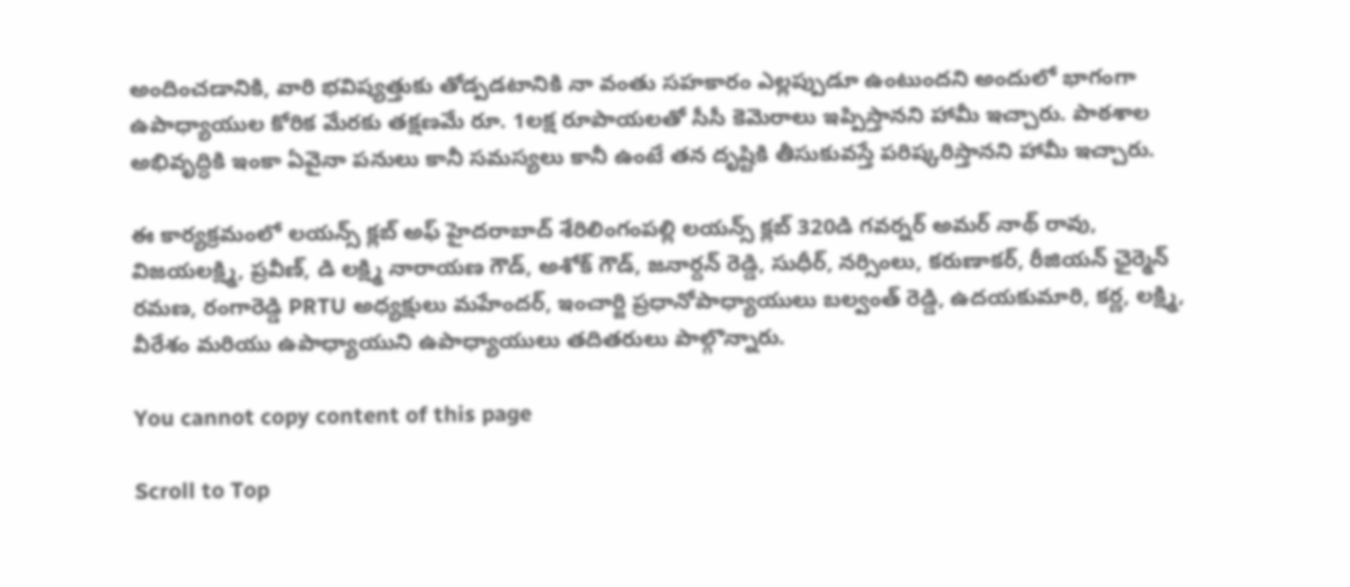అందించడానికి, వారి భవిష్యత్తుకు తోడ్పడటానికి నా వంతు సహకారం ఎల్లప్పుడూ ఉంటుందని అందులో భాగంగా ఉపాధ్యాయుల కోరిక మేరకు తక్షణమే రూ. 1లక్ష రూపాయలతో సీసీ కెమెరాలు ఇప్పిస్తానని హామీ ఇచ్చారు. పాఠశాల అభివృద్ధికి ఇంకా ఏవైనా పనులు కానీ సమస్యలు కానీ ఉంటే తన దృష్టికి తీసుకువస్తే పరిష్కరిస్తానని హామీ ఇచ్చారు.

ఈ కార్యక్రమంలో లయన్స్ క్లబ్ అఫ్ హైదరాబాద్ శేరిలింగంపల్లి లయన్స్ క్లబ్ 320డి గవర్నర్ అమర్ నాథ్ రావు, విజయలక్ష్మి, ప్రవీణ్, డి లక్ష్మి నారాయణ గౌడ్, అశోక్ గౌడ్, జనార్దన్ రెడ్డి, సుధీర్, నర్సింలు, కరుణాకర్, రీజియన్ ఛైర్మెన్ రమణ, రంగారెడ్డి PRTU అధ్యక్షులు మహేందర్, ఇంచార్జి ప్రధానోపాధ్యాయులు బల్వంత్ రెడ్డి, ఉదయకుమారి, కర్ణ, లక్ష్మి, వీరేశం మరియు ఉపాధ్యాయుని ఉపాధ్యాయులు తదితరులు పాల్గొన్నారు.

You cannot copy content of this page

Scroll to Top